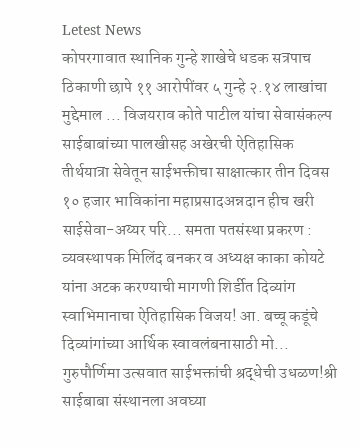Letest News
कोपरगावात स्थानिक गुन्हे शाखेचे धडक सत्रपाच ठिकाणी छापे ११ आरोपींवर ५ गुन्हे २.१४ लाखांचा मुद्देमाल ... विजयराव कोते पाटील यांचा सेवासंकल्प साईबाबांच्या पालखीसह अखेरची ऐतिहासिक तीर्थयात्रा सेवेतून साईभक्तीचा साक्षात्कार तीन दिवस १० हजार भाविकांना महाप्रसादअन्नदान हीच खरी साईसेवा-अय्यर परि... समता पतसंस्था प्रकरण : व्यवस्थापक मिलिंद बनकर व अध्यक्ष काका कोयटे यांना अटक करण्याची मागणी शिर्डीत दिव्यांग स्वाभिमानाचा ऐतिहासिक विजय! आ. बच्चू कडूंचे दिव्यांगांच्या आर्थिक स्वावलंबनासाठी मो... गुरुपौर्णिमा उत्सवात साईभक्तांची श्रद्धेची उधळण!श्री साईबाबा संस्थानला अवघ्या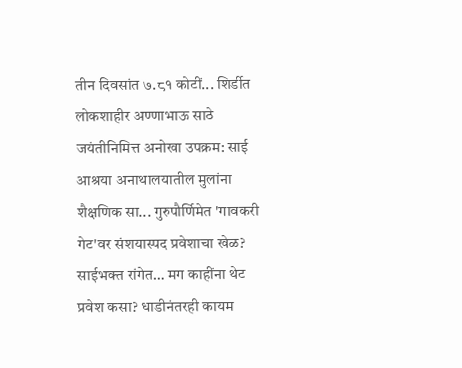तीन दिवसांत ७.८१ कोटीं... शिर्डीत लोकशाहीर अण्णाभाऊ साठे जयंतीनिमित्त अनोखा उपक्रम: साई आश्रया अनाथालयातील मुलांना शैक्षणिक सा... गुरुपौर्णिमेत 'गावकरी गेट'वर संशयास्पद प्रवेशाचा खेळ? साईभक्त रांगेत… मग काहींना थेट प्रवेश कसा? धाडीनंतरही कायम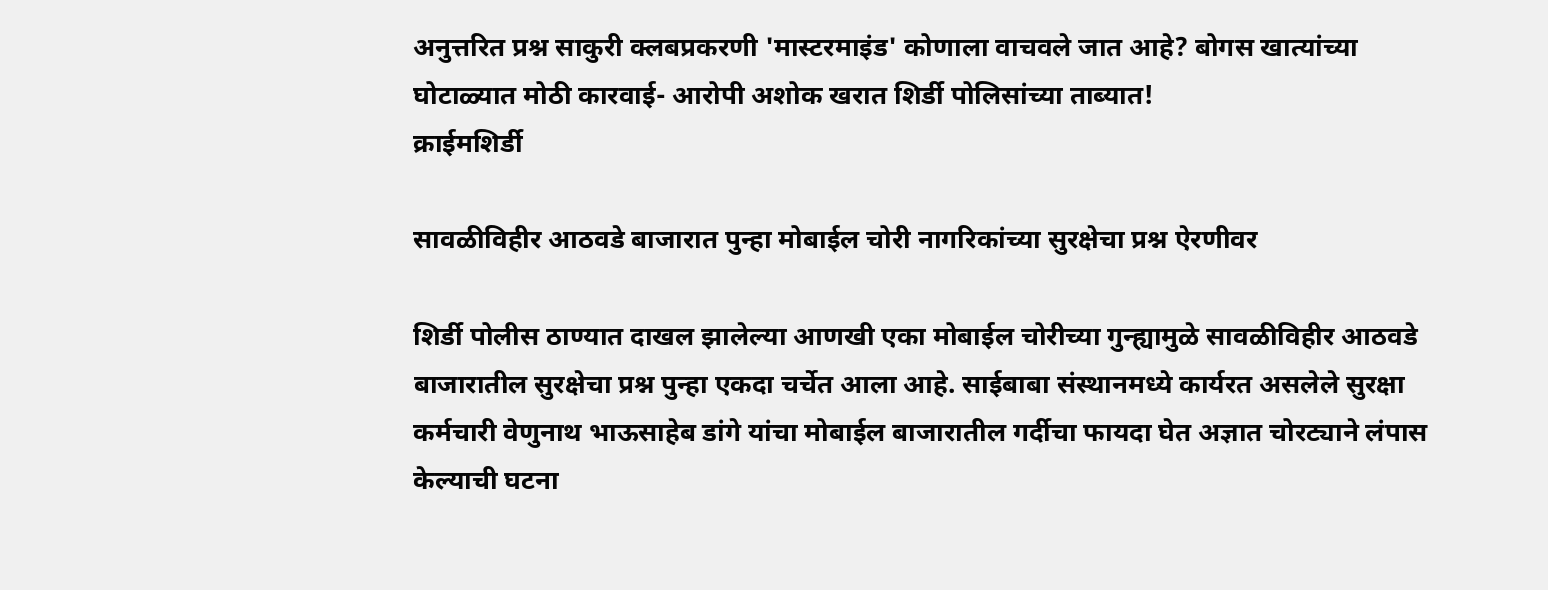अनुत्तरित प्रश्न साकुरी क्लबप्रकरणी 'मास्टरमाइंड' कोणाला वाचवले जात आहे? बोगस खात्यांच्या घोटाळ्यात मोठी कारवाई- आरोपी अशोक खरात शिर्डी पोलिसांच्या ताब्यात!
क्राईमशिर्डी

सावळीविहीर आठवडे बाजारात पुन्हा मोबाईल चोरी नागरिकांच्या सुरक्षेचा प्रश्न ऐरणीवर

शिर्डी पोलीस ठाण्यात दाखल झालेल्या आणखी एका मोबाईल चोरीच्या गुन्ह्यामुळे सावळीविहीर आठवडे बाजारातील सुरक्षेचा प्रश्न पुन्हा एकदा चर्चेत आला आहे. साईबाबा संस्थानमध्ये कार्यरत असलेले सुरक्षा कर्मचारी वेणुनाथ भाऊसाहेब डांगे यांचा मोबाईल बाजारातील गर्दीचा फायदा घेत अज्ञात चोरट्याने लंपास केल्याची घटना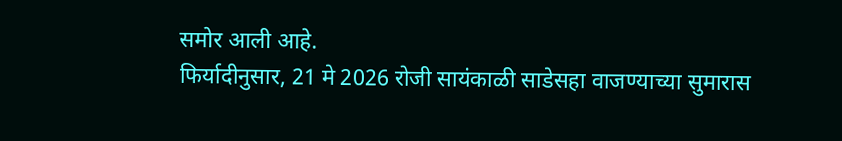समोर आली आहे.
फिर्यादीनुसार, 21 मे 2026 रोजी सायंकाळी साडेसहा वाजण्याच्या सुमारास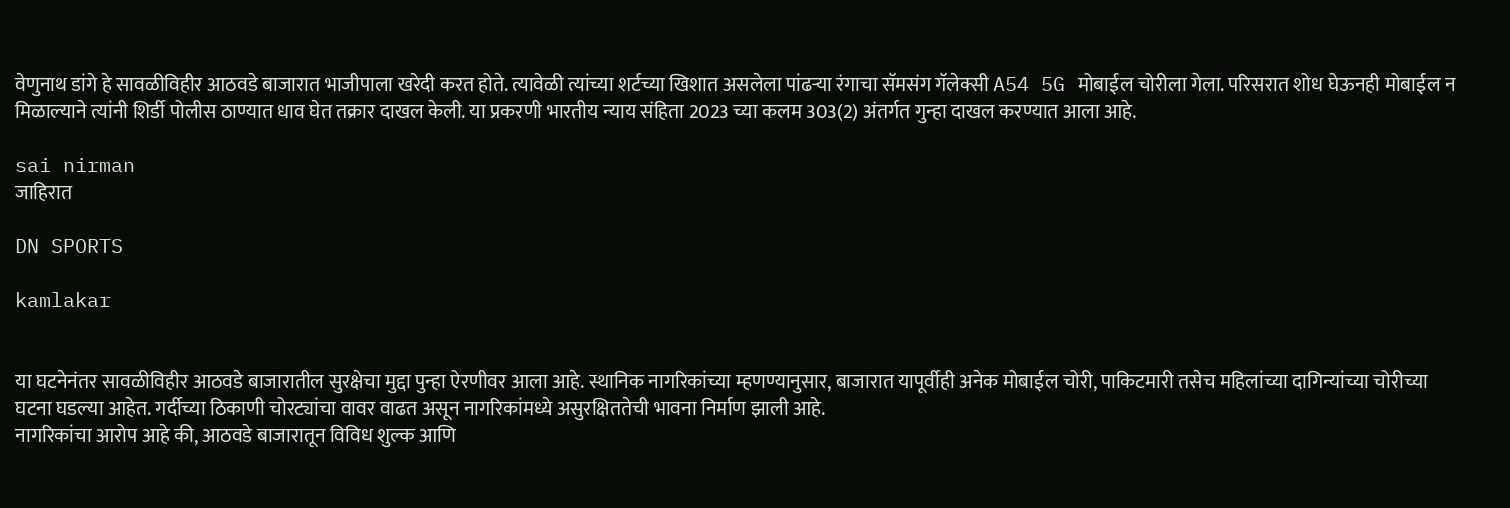वेणुनाथ डांगे हे सावळीविहीर आठवडे बाजारात भाजीपाला खरेदी करत होते. त्यावेळी त्यांच्या शर्टच्या खिशात असलेला पांढऱ्या रंगाचा सॅमसंग गॅलेक्सी A54 5G मोबाईल चोरीला गेला. परिसरात शोध घेऊनही मोबाईल न मिळाल्याने त्यांनी शिर्डी पोलीस ठाण्यात धाव घेत तक्रार दाखल केली. या प्रकरणी भारतीय न्याय संहिता 2023 च्या कलम 303(2) अंतर्गत गुन्हा दाखल करण्यात आला आहे.

sai nirman
जाहिरात

DN SPORTS

kamlakar


या घटनेनंतर सावळीविहीर आठवडे बाजारातील सुरक्षेचा मुद्दा पुन्हा ऐरणीवर आला आहे. स्थानिक नागरिकांच्या म्हणण्यानुसार, बाजारात यापूर्वीही अनेक मोबाईल चोरी, पाकिटमारी तसेच महिलांच्या दागिन्यांच्या चोरीच्या घटना घडल्या आहेत. गर्दीच्या ठिकाणी चोरट्यांचा वावर वाढत असून नागरिकांमध्ये असुरक्षिततेची भावना निर्माण झाली आहे.
नागरिकांचा आरोप आहे की, आठवडे बाजारातून विविध शुल्क आणि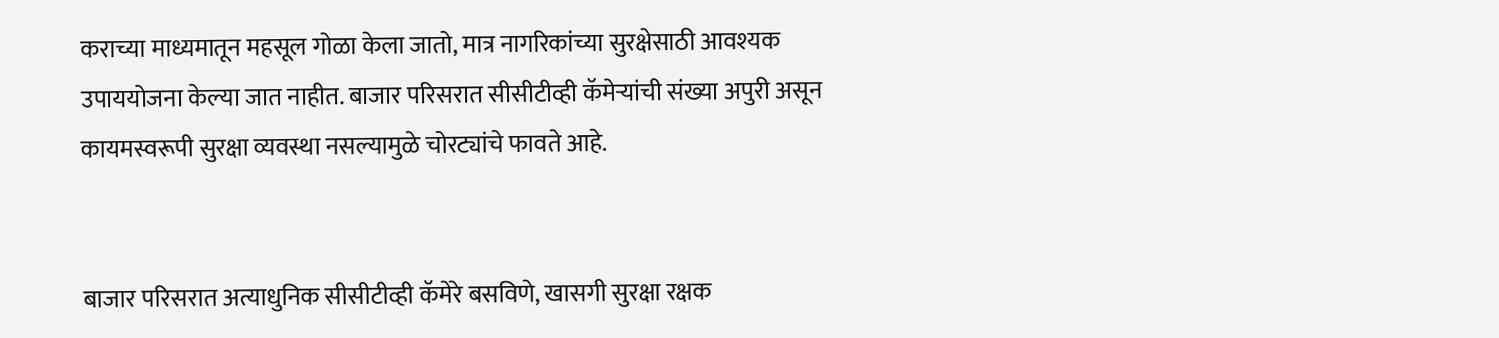कराच्या माध्यमातून महसूल गोळा केला जातो, मात्र नागरिकांच्या सुरक्षेसाठी आवश्यक उपाययोजना केल्या जात नाहीत. बाजार परिसरात सीसीटीव्ही कॅमेऱ्यांची संख्या अपुरी असून कायमस्वरूपी सुरक्षा व्यवस्था नसल्यामुळे चोरट्यांचे फावते आहे.


बाजार परिसरात अत्याधुनिक सीसीटीव्ही कॅमेरे बसविणे, खासगी सुरक्षा रक्षक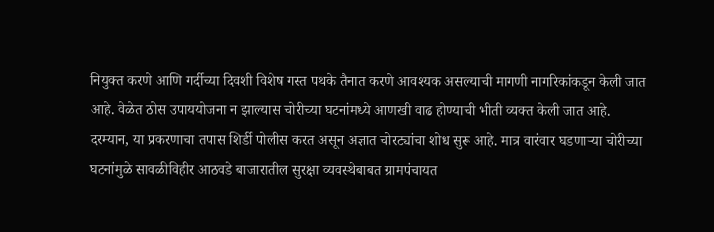नियुक्त करणे आणि गर्दीच्या दिवशी विशेष गस्त पथके तैनात करणे आवश्यक असल्याची मागणी नागरिकांकडून केली जात आहे. वेळेत ठोस उपाययोजना न झाल्यास चोरीच्या घटनांमध्ये आणखी वाढ होण्याची भीती व्यक्त केली जात आहे.
दरम्यान, या प्रकरणाचा तपास शिर्डी पोलीस करत असून अज्ञात चोरट्यांचा शोध सुरू आहे. मात्र वारंवार घडणाऱ्या चोरीच्या घटनांमुळे सावळीविहीर आठवडे बाजारातील सुरक्षा व्यवस्थेबाबत ग्रामपंचायत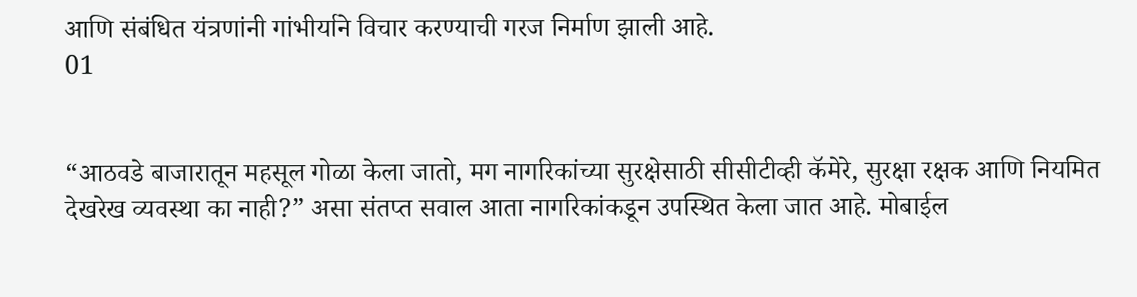आणि संबंधित यंत्रणांनी गांभीर्याने विचार करण्याची गरज निर्माण झाली आहे.
01


“आठवडे बाजारातून महसूल गोळा केला जातो, मग नागरिकांच्या सुरक्षेसाठी सीसीटीव्ही कॅमेरे, सुरक्षा रक्षक आणि नियमित देखरेख व्यवस्था का नाही?” असा संतप्त सवाल आता नागरिकांकडून उपस्थित केला जात आहे. मोबाईल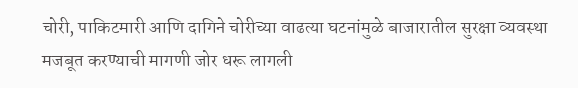चोरी, पाकिटमारी आणि दागिने चोरीच्या वाढत्या घटनांमुळे बाजारातील सुरक्षा व्यवस्था मजबूत करण्याची मागणी जोर धरू लागली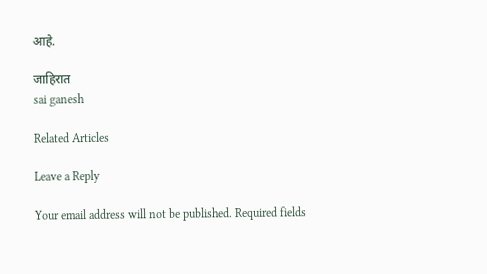आहे.

जाहिरात
sai ganesh

Related Articles

Leave a Reply

Your email address will not be published. Required fields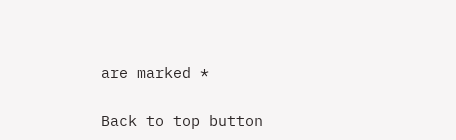are marked *

Back to top button